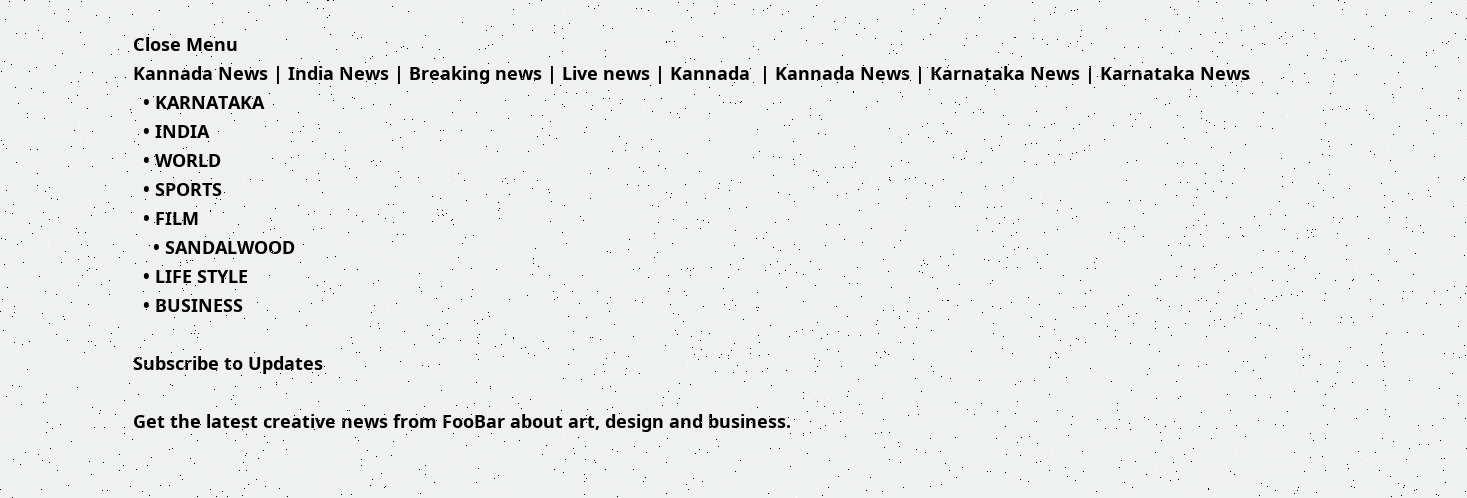Close Menu
Kannada News | India News | Breaking news | Live news | Kannada  | Kannada News | Karnataka News | Karnataka News
  • KARNATAKA
  • INDIA
  • WORLD
  • SPORTS
  • FILM
    • SANDALWOOD
  • LIFE STYLE
  • BUSINESS

Subscribe to Updates

Get the latest creative news from FooBar about art, design and business.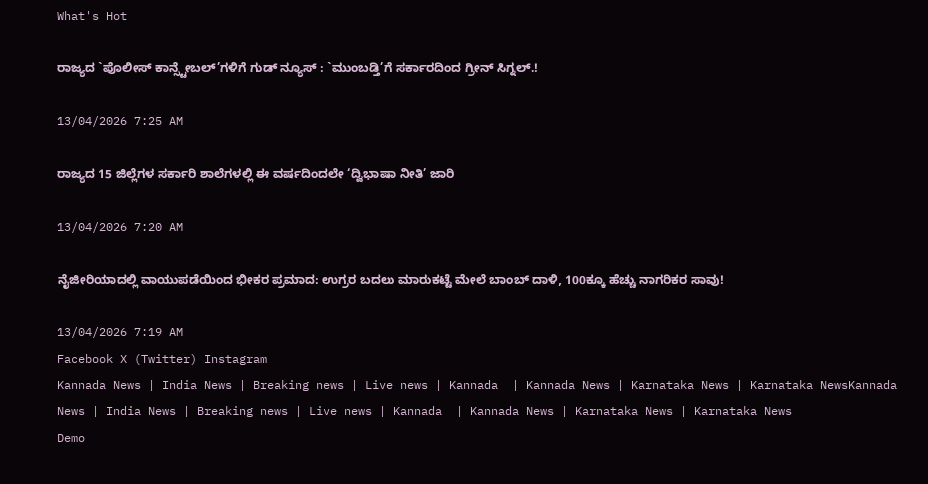What's Hot

ರಾಜ್ಯದ `ಪೊಲೀಸ್ ಕಾನ್ಸ್ಟೇಬಲ್’ಗಳಿಗೆ ಗುಡ್ ನ್ಯೂಸ್ : `ಮುಂಬಡ್ತಿ’ಗೆ ಸರ್ಕಾರದಿಂದ ಗ್ರೀನ್ ಸಿಗ್ನಲ್.!

13/04/2026 7:25 AM

ರಾಜ್ಯದ 15 ಜಿಲ್ಲೆಗಳ ಸರ್ಕಾರಿ ಶಾಲೆಗಳಲ್ಲಿ ಈ ವರ್ಷದಿಂದಲೇ ‘ದ್ವಿಭಾಷಾ ನೀತಿ’ ಜಾರಿ

13/04/2026 7:20 AM

ನೈಜೀರಿಯಾದಲ್ಲಿ ವಾಯುಪಡೆಯಿಂದ ಭೀಕರ ಪ್ರಮಾದ: ಉಗ್ರರ ಬದಲು ಮಾರುಕಟ್ಟೆ ಮೇಲೆ ಬಾಂಬ್ ದಾಳಿ, 100ಕ್ಕೂ ಹೆಚ್ಚು ನಾಗರಿಕರ ಸಾವು!

13/04/2026 7:19 AM
Facebook X (Twitter) Instagram
Kannada News | India News | Breaking news | Live news | Kannada  | Kannada News | Karnataka News | Karnataka NewsKannada News | India News | Breaking news | Live news | Kannada  | Kannada News | Karnataka News | Karnataka News
Demo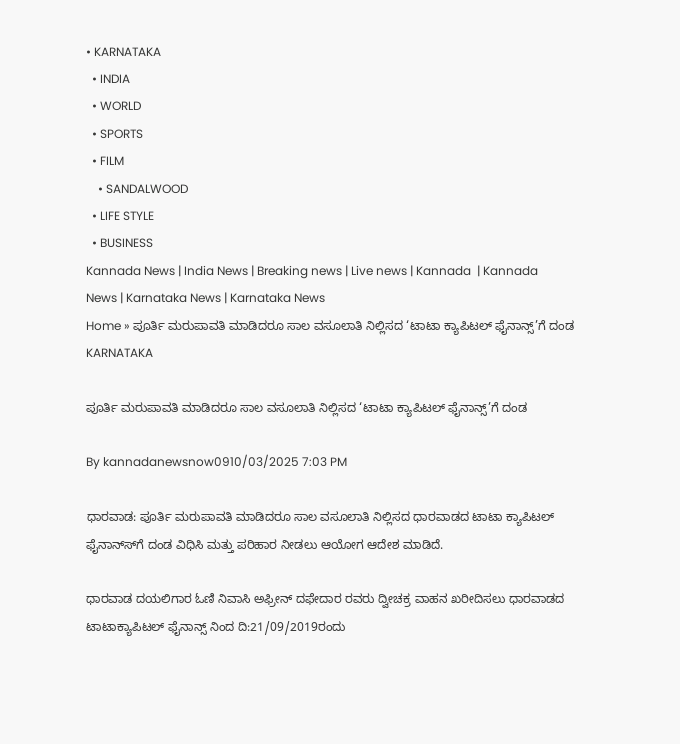• KARNATAKA
  • INDIA
  • WORLD
  • SPORTS
  • FILM
    • SANDALWOOD
  • LIFE STYLE
  • BUSINESS
Kannada News | India News | Breaking news | Live news | Kannada  | Kannada News | Karnataka News | Karnataka News
Home » ಪೂರ್ತಿ ಮರುಪಾವತಿ ಮಾಡಿದರೂ ಸಾಲ ವಸೂಲಾತಿ ನಿಲ್ಲಿಸದ ‘ಟಾಟಾ ಕ್ಯಾಪಿಟಲ್ ಫೈನಾನ್ಸ್’ಗೆ ದಂಡ
KARNATAKA

ಪೂರ್ತಿ ಮರುಪಾವತಿ ಮಾಡಿದರೂ ಸಾಲ ವಸೂಲಾತಿ ನಿಲ್ಲಿಸದ ‘ಟಾಟಾ ಕ್ಯಾಪಿಟಲ್ ಫೈನಾನ್ಸ್’ಗೆ ದಂಡ

By kannadanewsnow0910/03/2025 7:03 PM

ಧಾರವಾಡ: ಪೂರ್ತಿ ಮರುಪಾವತಿ ಮಾಡಿದರೂ ಸಾಲ ವಸೂಲಾತಿ ನಿಲ್ಲಿಸದ ಧಾರವಾಡದ ಟಾಟಾ ಕ್ಯಾಪಿಟಲ್ ಫೈನಾನ್ಸ್‍ಗೆ ದಂಡ ವಿಧಿಸಿ ಮತ್ತು ಪರಿಹಾರ ನೀಡಲು ಆಯೋಗ ಆದೇಶ ಮಾಡಿದೆ.

ಧಾರವಾಡ ದಯಲಿಗಾರ ಓಣಿ ನಿವಾಸಿ ಅಫ್ರೀನ್ ದಫೇದಾರ ರವರು ದ್ವೀಚಕ್ರ ವಾಹನ ಖರೀದಿಸಲು ಧಾರವಾಡದ ಟಾಟಾಕ್ಯಾಪಿಟಲ್ ಫೈನಾನ್ಸ್ ನಿಂದ ದಿ:21/09/2019ರಂದು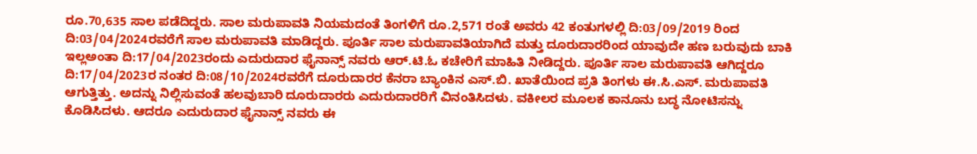ರೂ.70,635 ಸಾಲ ಪಡೆದಿದ್ದರು. ಸಾಲ ಮರುಪಾವತಿ ನಿಯಮದಂತೆ ತಿಂಗಳಿಗೆ ರೂ.2,571 ರಂತೆ ಅವರು 42 ಕಂತುಗಳಲ್ಲಿ ದಿ:03/09/2019 ರಿಂದ ದಿ:03/04/2024ರವರೆಗೆ ಸಾಲ ಮರುಪಾವತಿ ಮಾಡಿದ್ದರು. ಪೂರ್ತಿ ಸಾಲ ಮರುಪಾವತಿಯಾಗಿದೆ ಮತ್ತು ದೂರುದಾರರಿಂದ ಯಾವುದೇ ಹಣ ಬರುವುದು ಬಾಕಿ ಇಲ್ಲಅಂತಾ ದಿ:17/04/2023ರಂದು ಎದುರುದಾರ ಫೈನಾನ್ಸ್ ನವರು ಆರ್.ಟಿ.ಓ ಕಚೇರಿಗೆ ಮಾಹಿತಿ ನೀಡಿದ್ದರು. ಪೂರ್ತಿ ಸಾಲ ಮರುಪಾವತಿ ಆಗಿದ್ದರೂ ದಿ:17/04/2023ರ ನಂತರ ದಿ:08/10/2024ರವರೆಗೆ ದೂರುದಾರರ ಕೆನರಾ ಬ್ಯಾಂಕಿನ ಎಸ್.ಬಿ. ಖಾತೆಯಿಂದ ಪ್ರತಿ ತಿಂಗಳು ಈ.ಸಿ.ಎಸ್. ಮರುಪಾವತಿ ಆಗುತ್ತಿತ್ತು. ಅದನ್ನು ನಿಲ್ಲಿಸುವಂತೆ ಹಲವುಬಾರಿ ದೂರುದಾರರು ಎದುರುದಾರರಿಗೆ ವಿನಂತಿಸಿದಳು. ವಕೀಲರ ಮೂಲಕ ಕಾನೂನು ಬದ್ಧ ನೋಟಿಸನ್ನು ಕೊಡಿಸಿದಳು. ಆದರೂ ಎದುರುದಾರ ಫೈನಾನ್ಸ್ ನವರು ಈ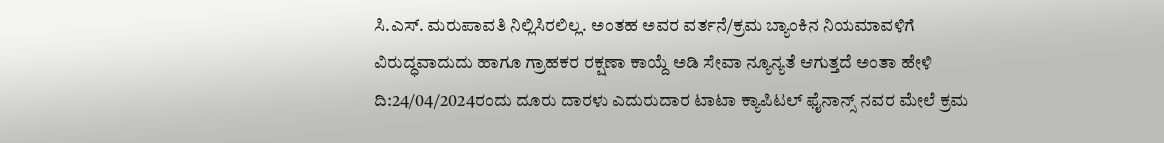ಸಿ.ಎಸ್. ಮರುಪಾವತಿ ನಿಲ್ಲಿಸಿರಲಿಲ್ಲ. ಅಂತಹ ಅವರ ವರ್ತನೆ/ಕ್ರಮ ಬ್ಯಾಂಕಿನ ನಿಯಮಾವಳಿಗೆ ವಿರುದ್ಧವಾದುದು ಹಾಗೂ ಗ್ರಾಹಕರ ರಕ್ಷಣಾ ಕಾಯ್ದೆ ಅಡಿ ಸೇವಾ ನ್ಯೂನ್ಯತೆ ಆಗುತ್ತದೆ ಅಂತಾ ಹೇಳಿ ದಿ:24/04/2024ರಂದು ದೂರು ದಾರಳು ಎದುರುದಾರ ಟಾಟಾ ಕ್ಯಾಪಿಟಲ್ ಫೈನಾನ್ಸ್ ನವರ ಮೇಲೆ ಕ್ರಮ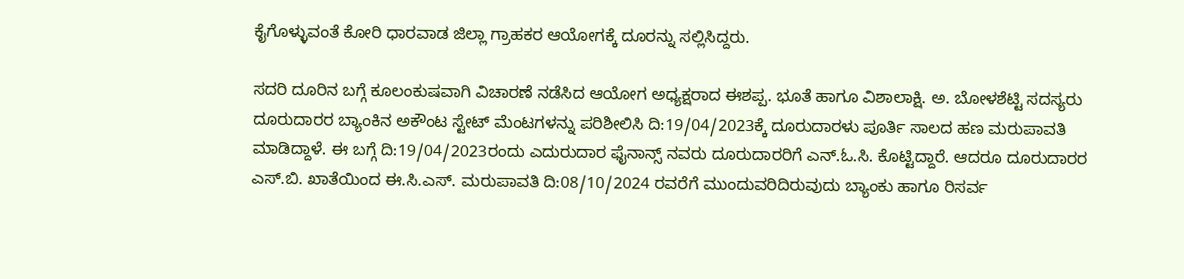ಕೈಗೊಳ್ಳುವಂತೆ ಕೋರಿ ಧಾರವಾಡ ಜಿಲ್ಲಾ ಗ್ರಾಹಕರ ಆಯೋಗಕ್ಕೆ ದೂರನ್ನು ಸಲ್ಲಿಸಿದ್ದರು.

ಸದರಿ ದೂರಿನ ಬಗ್ಗೆ ಕೂಲಂಕುಷವಾಗಿ ವಿಚಾರಣೆ ನಡೆಸಿದ ಆಯೋಗ ಅಧ್ಯಕ್ಷರಾದ ಈಶಪ್ಪ. ಭೂತೆ ಹಾಗೂ ವಿಶಾಲಾಕ್ಷಿ. ಅ. ಬೋಳಶೆಟ್ಟಿ ಸದಸ್ಯರು ದೂರುದಾರರ ಬ್ಯಾಂಕಿನ ಅಕೌಂಟ ಸ್ಟೇಟ್ ಮೆಂಟಗಳನ್ನು ಪರಿಶೀಲಿಸಿ ದಿ:19/04/2023ಕ್ಕೆ ದೂರುದಾರಳು ಪೂರ್ತಿ ಸಾಲದ ಹಣ ಮರುಪಾವತಿ ಮಾಡಿದ್ದಾಳೆ. ಈ ಬಗ್ಗೆ ದಿ:19/04/2023ರಂದು ಎದುರುದಾರ ಫೈನಾನ್ಸ್ ನವರು ದೂರುದಾರರಿಗೆ ಎನ್.ಓ.ಸಿ. ಕೊಟ್ಟಿದ್ದಾರೆ. ಆದರೂ ದೂರುದಾರರ ಎಸ್.ಬಿ. ಖಾತೆಯಿಂದ ಈ.ಸಿ.ಎಸ್. ಮರುಪಾವತಿ ದಿ:08/10/2024 ರವರೆಗೆ ಮುಂದುವರಿದಿರುವುದು ಬ್ಯಾಂಕು ಹಾಗೂ ರಿಸರ್ವ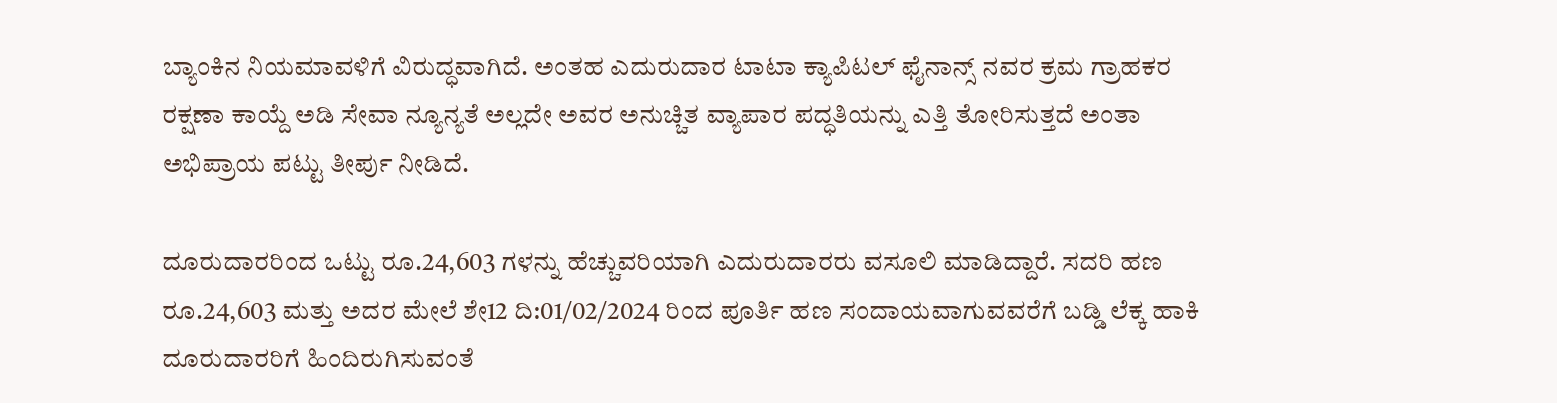ಬ್ಯಾಂಕಿನ ನಿಯಮಾವಳಿಗೆ ವಿರುದ್ಧವಾಗಿದೆ. ಅಂತಹ ಎದುರುದಾರ ಟಾಟಾ ಕ್ಯಾಪಿಟಲ್ ಫೈನಾನ್ಸ್ ನವರ ಕ್ರಮ ಗ್ರಾಹಕರ ರಕ್ಷಣಾ ಕಾಯ್ದೆ ಅಡಿ ಸೇವಾ ನ್ಯೂನ್ಯತೆ ಅಲ್ಲದೇ ಅವರ ಅನುಚ್ಚಿತ ವ್ಯಾಪಾರ ಪದ್ಧತಿಯನ್ನು ಎತ್ತಿ ತೋರಿಸುತ್ತದೆ ಅಂತಾ ಅಭಿಪ್ರಾಯ ಪಟ್ಟು ತೀರ್ಪು ನೀಡಿದೆ.

ದೂರುದಾರರಿಂದ ಒಟ್ಟು ರೂ.24,603 ಗಳನ್ನು ಹೆಚ್ಚುವರಿಯಾಗಿ ಎದುರುದಾರರು ವಸೂಲಿ ಮಾಡಿದ್ದಾರೆ. ಸದರಿ ಹಣ ರೂ.24,603 ಮತ್ತು ಅದರ ಮೇಲೆ ಶೇ12 ದಿ:01/02/2024 ರಿಂದ ಪೂರ್ತಿ ಹಣ ಸಂದಾಯವಾಗುವವರೆಗೆ ಬಡ್ಡಿ ಲೆಕ್ಕ ಹಾಕಿ ದೂರುದಾರರಿಗೆ ಹಿಂದಿರುಗಿಸುವಂತೆ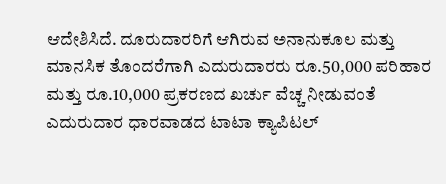ಆದೇಶಿಸಿದೆ. ದೂರುದಾರರಿಗೆ ಆಗಿರುವ ಅನಾನುಕೂಲ ಮತ್ತು ಮಾನಸಿಕ ತೊಂದರೆಗಾಗಿ ಎದುರುದಾರರು ರೂ.50,000 ಪರಿಹಾರ ಮತ್ತು ರೂ.10,000 ಪ್ರಕರಣದ ಖರ್ಚು ವೆಚ್ಚ ನೀಡುವಂತೆ ಎದುರುದಾರ ಧಾರವಾಡದ ಟಾಟಾ ಕ್ಯಾಪಿಟಲ್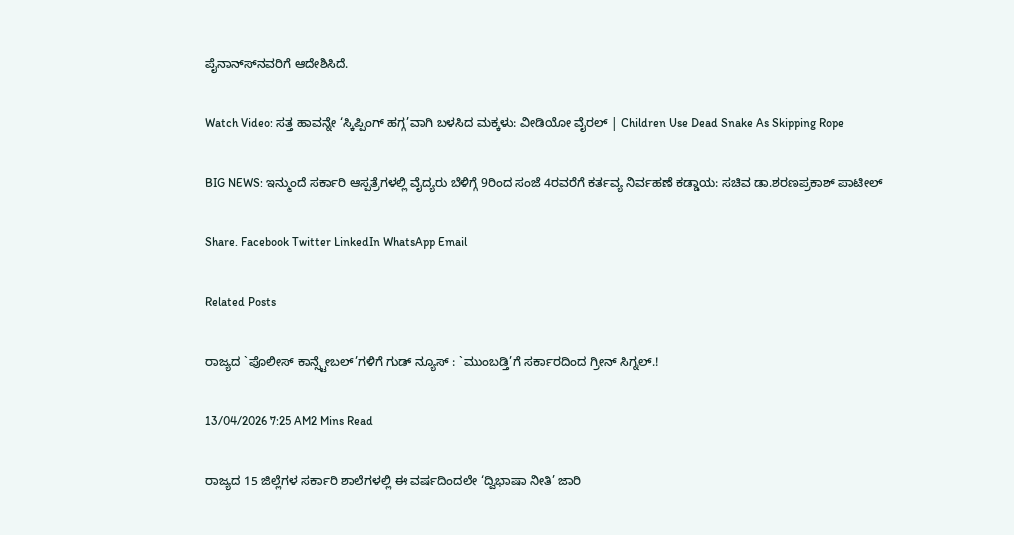ಪೈನಾನ್ಸ್‍ನವರಿಗೆ ಆದೇಶಿಸಿದೆ.

Watch Video: ಸತ್ತ ಹಾವನ್ನೇ ‘ಸ್ಕಿಪ್ಪಿಂಗ್ ಹಗ್ಗ’ವಾಗಿ ಬಳಸಿದ ಮಕ್ಕಳು: ವೀಡಿಯೋ ವೈರಲ್ | Children Use Dead Snake As Skipping Rope

BIG NEWS: ಇನ್ಮುಂದೆ ಸರ್ಕಾರಿ ಆಸ್ಪತ್ರೆಗಳಲ್ಲಿ ವೈದ್ಯರು ಬೆಳಿಗ್ಗೆ 9ರಿಂದ ಸಂಜೆ 4ರವರೆಗೆ ಕರ್ತವ್ಯ ನಿರ್ವಹಣೆ ಕಡ್ಡಾಯ: ಸಚಿವ ಡಾ.ಶರಣಪ್ರಕಾಶ್ ಪಾಟೀಲ್

Share. Facebook Twitter LinkedIn WhatsApp Email

Related Posts

ರಾಜ್ಯದ `ಪೊಲೀಸ್ ಕಾನ್ಸ್ಟೇಬಲ್’ಗಳಿಗೆ ಗುಡ್ ನ್ಯೂಸ್ : `ಮುಂಬಡ್ತಿ’ಗೆ ಸರ್ಕಾರದಿಂದ ಗ್ರೀನ್ ಸಿಗ್ನಲ್.!

13/04/2026 7:25 AM2 Mins Read

ರಾಜ್ಯದ 15 ಜಿಲ್ಲೆಗಳ ಸರ್ಕಾರಿ ಶಾಲೆಗಳಲ್ಲಿ ಈ ವರ್ಷದಿಂದಲೇ ‘ದ್ವಿಭಾಷಾ ನೀತಿ’ ಜಾರಿ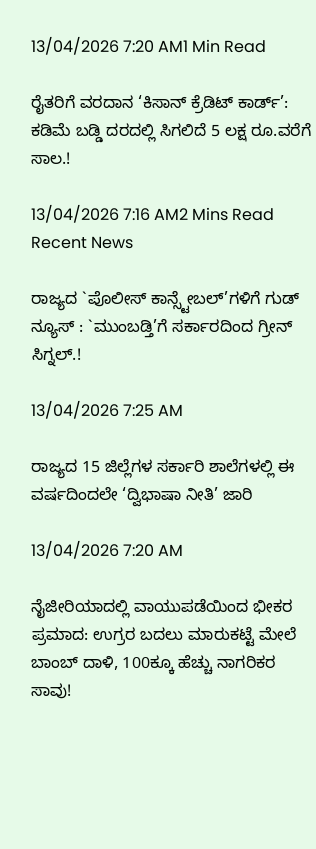13/04/2026 7:20 AM1 Min Read

ರೈತರಿಗೆ ವರದಾನ ‘ಕಿಸಾನ್ ಕ್ರೆಡಿಟ್ ಕಾರ್ಡ್’: ಕಡಿಮೆ ಬಡ್ಡಿ ದರದಲ್ಲಿ ಸಿಗಲಿದೆ 5 ಲಕ್ಷ ರೂ.ವರೆಗೆ ಸಾಲ.!

13/04/2026 7:16 AM2 Mins Read
Recent News

ರಾಜ್ಯದ `ಪೊಲೀಸ್ ಕಾನ್ಸ್ಟೇಬಲ್’ಗಳಿಗೆ ಗುಡ್ ನ್ಯೂಸ್ : `ಮುಂಬಡ್ತಿ’ಗೆ ಸರ್ಕಾರದಿಂದ ಗ್ರೀನ್ ಸಿಗ್ನಲ್.!

13/04/2026 7:25 AM

ರಾಜ್ಯದ 15 ಜಿಲ್ಲೆಗಳ ಸರ್ಕಾರಿ ಶಾಲೆಗಳಲ್ಲಿ ಈ ವರ್ಷದಿಂದಲೇ ‘ದ್ವಿಭಾಷಾ ನೀತಿ’ ಜಾರಿ

13/04/2026 7:20 AM

ನೈಜೀರಿಯಾದಲ್ಲಿ ವಾಯುಪಡೆಯಿಂದ ಭೀಕರ ಪ್ರಮಾದ: ಉಗ್ರರ ಬದಲು ಮಾರುಕಟ್ಟೆ ಮೇಲೆ ಬಾಂಬ್ ದಾಳಿ, 100ಕ್ಕೂ ಹೆಚ್ಚು ನಾಗರಿಕರ ಸಾವು!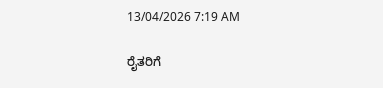13/04/2026 7:19 AM

ರೈತರಿಗೆ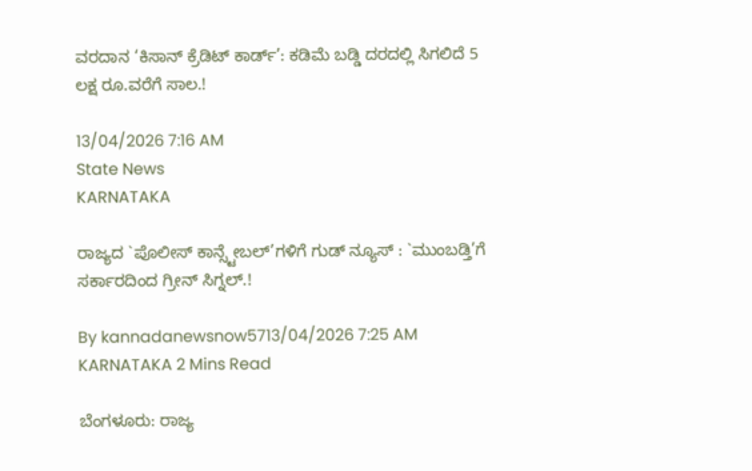ವರದಾನ ‘ಕಿಸಾನ್ ಕ್ರೆಡಿಟ್ ಕಾರ್ಡ್’: ಕಡಿಮೆ ಬಡ್ಡಿ ದರದಲ್ಲಿ ಸಿಗಲಿದೆ 5 ಲಕ್ಷ ರೂ.ವರೆಗೆ ಸಾಲ.!

13/04/2026 7:16 AM
State News
KARNATAKA

ರಾಜ್ಯದ `ಪೊಲೀಸ್ ಕಾನ್ಸ್ಟೇಬಲ್’ಗಳಿಗೆ ಗುಡ್ ನ್ಯೂಸ್ : `ಮುಂಬಡ್ತಿ’ಗೆ ಸರ್ಕಾರದಿಂದ ಗ್ರೀನ್ ಸಿಗ್ನಲ್.!

By kannadanewsnow5713/04/2026 7:25 AM KARNATAKA 2 Mins Read

ಬೆಂಗಳೂರು: ರಾಜ್ಯ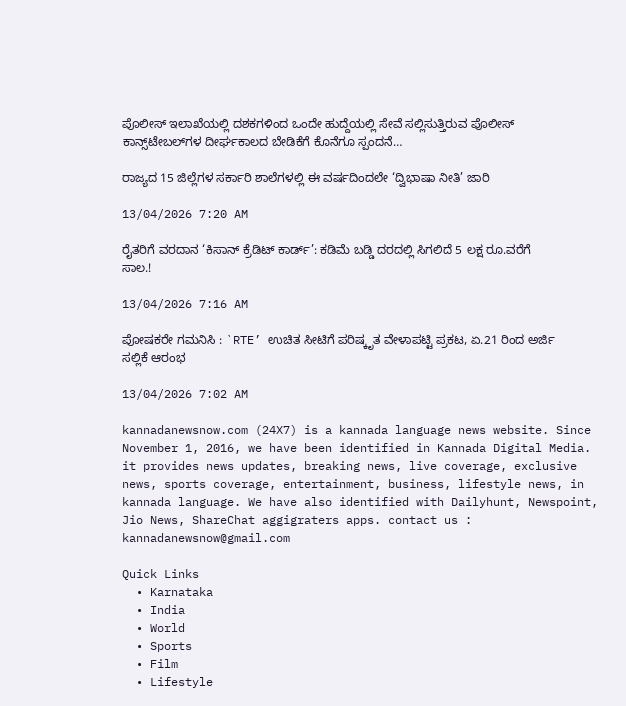ಪೊಲೀಸ್ ಇಲಾಖೆಯಲ್ಲಿ ದಶಕಗಳಿಂದ ಒಂದೇ ಹುದ್ದೆಯಲ್ಲಿ ಸೇವೆ ಸಲ್ಲಿಸುತ್ತಿರುವ ಪೊಲೀಸ್ ಕಾನ್ಸ್‌ಟೇಬಲ್‌ಗಳ ದೀರ್ಘಕಾಲದ ಬೇಡಿಕೆಗೆ ಕೊನೆಗೂ ಸ್ಪಂದನೆ…

ರಾಜ್ಯದ 15 ಜಿಲ್ಲೆಗಳ ಸರ್ಕಾರಿ ಶಾಲೆಗಳಲ್ಲಿ ಈ ವರ್ಷದಿಂದಲೇ ‘ದ್ವಿಭಾಷಾ ನೀತಿ’ ಜಾರಿ

13/04/2026 7:20 AM

ರೈತರಿಗೆ ವರದಾನ ‘ಕಿಸಾನ್ ಕ್ರೆಡಿಟ್ ಕಾರ್ಡ್’: ಕಡಿಮೆ ಬಡ್ಡಿ ದರದಲ್ಲಿ ಸಿಗಲಿದೆ 5 ಲಕ್ಷ ರೂ.ವರೆಗೆ ಸಾಲ.!

13/04/2026 7:16 AM

ಪೋಷಕರೇ ಗಮನಿಸಿ : `RTE’ ಉಚಿತ ಸೀಟಿಗೆ ಪರಿಷ್ಕೃತ ವೇಳಾಪಟ್ಟಿ ಪ್ರಕಟ, ಏ.21 ರಿಂದ ಅರ್ಜಿ ಸಲ್ಲಿಕೆ ಆರಂಭ

13/04/2026 7:02 AM

kannadanewsnow.com (24X7) is a kannada language news website. Since November 1, 2016, we have been identified in Kannada Digital Media. it provides news updates, breaking news, live coverage, exclusive news, sports coverage, entertainment, business, lifestyle news, in kannada language. We have also identified with Dailyhunt, Newspoint, Jio News, ShareChat aggigraters apps. contact us : kannadanewsnow@gmail.com

Quick Links
  • Karnataka
  • India
  • World
  • Sports
  • Film
  • Lifestyle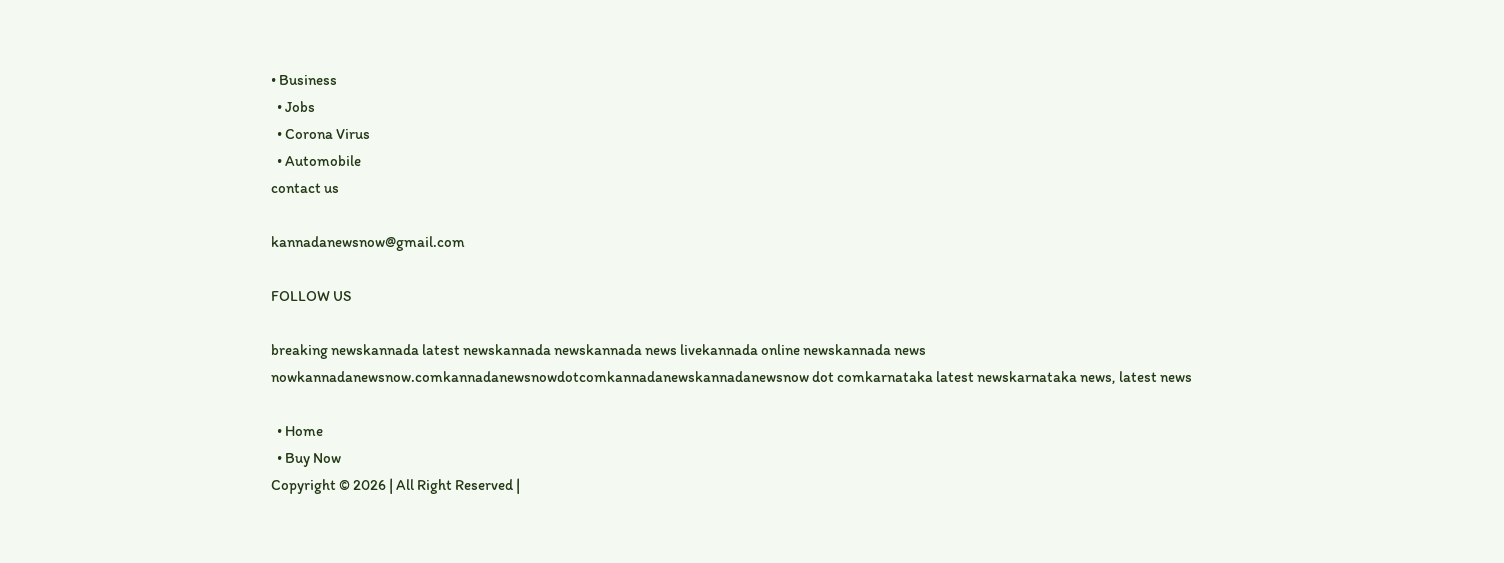• Business
  • Jobs
  • Corona Virus
  • Automobile
contact us

kannadanewsnow@gmail.com

FOLLOW US

breaking newskannada latest newskannada newskannada news livekannada online newskannada news nowkannadanewsnow.comkannadanewsnowdotcomkannadanewskannadanewsnow dot comkarnataka latest newskarnataka news, latest news

  • Home
  • Buy Now
Copyright © 2026 | All Right Reserved |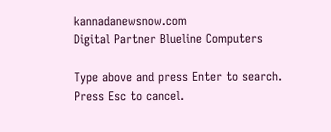kannadanewsnow.com
Digital Partner Blueline Computers

Type above and press Enter to search. Press Esc to cancel.